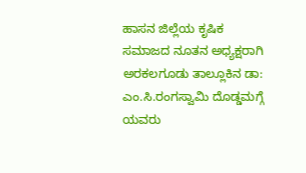ಹಾಸನ ಜಿಲ್ಲೆಯ ಕೃಷಿಕ ಸಮಾಜದ ನೂತನ ಅಧ್ಯಕ್ಷರಾಗಿ ಅರಕಲಗೂಡು ತಾಲ್ಲೂಕಿನ ಡಾ: ಎಂ.ಸಿ.ರಂಗಸ್ವಾಮಿ ದೊಡ್ಡಮಗ್ಗೆ ಯವರು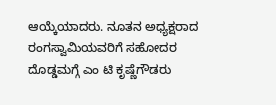ಆಯ್ಕೆಯಾದರು. ನೂತನ ಅಧ್ಯಕ್ಷರಾದ ರಂಗಸ್ವಾಮಿಯವರಿಗೆ ಸಹೋದರ ದೊಡ್ಡಮಗ್ಗೆ ಎಂ ಟಿ ಕೃಷ್ಣೆಗೌಡರು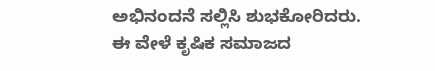ಅಭಿನಂದನೆ ಸಲ್ಲಿಸಿ ಶುಭಕೋರಿದರು.
ಈ ವೇಳೆ ಕೃಷಿಕ ಸಮಾಜದ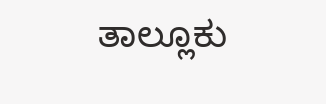ತಾಲ್ಲೂಕು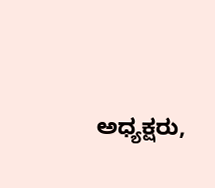ಅಧ್ಯಕ್ಷರು,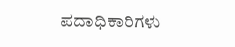ಪದಾಧಿಕಾರಿಗಳು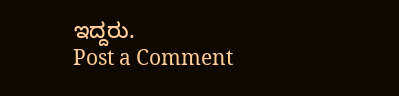ಇದ್ದರು.
Post a Comment